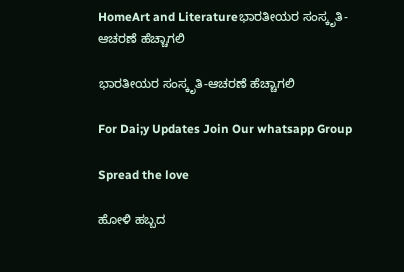HomeArt and Literatureಭಾರತೀಯರ ಸಂಸ್ಕೃತಿ-ಆಚರಣೆ ಹೆಚ್ಚಾಗಲಿ

ಭಾರತೀಯರ ಸಂಸ್ಕೃತಿ-ಆಚರಣೆ ಹೆಚ್ಚಾಗಲಿ

For Dai;y Updates Join Our whatsapp Group

Spread the love

ಹೋಳಿ ಹಬ್ಬದ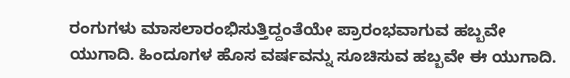ರಂಗುಗಳು ಮಾಸಲಾರಂಭಿಸುತ್ತಿದ್ದಂತೆಯೇ ಪ್ರಾರಂಭವಾಗುವ ಹಬ್ಬವೇ ಯುಗಾದಿ. ಹಿಂದೂಗಳ ಹೊಸ ವರ್ಷವನ್ನು ಸೂಚಿಸುವ ಹಬ್ಬವೇ ಈ ಯುಗಾದಿ.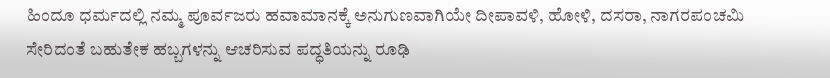ಹಿಂದೂ ಧರ್ಮದಲ್ಲಿ ನಮ್ಮ ಪೂರ್ವಜರು ಹವಾಮಾನಕ್ಕೆ ಅನುಗುಣವಾಗಿಯೇ ದೀಪಾವಳಿ, ಹೋಳಿ, ದಸರಾ, ನಾಗರಪಂಚಮಿ ಸೇರಿದಂತೆ ಬಹುತೇಕ ಹಬ್ಬಗಳನ್ನು ಆಚರಿಸುವ ಪದ್ಧತಿಯನ್ನು ರೂಢಿ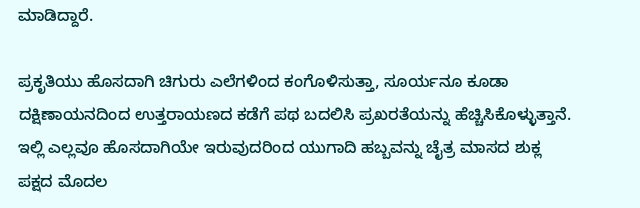ಮಾಡಿದ್ದಾರೆ.

ಪ್ರಕೃತಿಯು ಹೊಸದಾಗಿ ಚಿಗುರು ಎಲೆಗಳಿಂದ ಕಂಗೊಳಿಸುತ್ತಾ, ಸೂರ್ಯನೂ ಕೂಡಾ ದಕ್ಷಿಣಾಯನದಿಂದ ಉತ್ತರಾಯಣದ ಕಡೆಗೆ ಪಥ ಬದಲಿಸಿ ಪ್ರಖರತೆಯನ್ನು ಹೆಚ್ಚಿಸಿಕೊಳ್ಳುತ್ತಾನೆ. ಇಲ್ಲಿ ಎಲ್ಲವೂ ಹೊಸದಾಗಿಯೇ ಇರುವುದರಿಂದ ಯುಗಾದಿ ಹಬ್ಬವನ್ನು ಚೈತ್ರ ಮಾಸದ ಶುಕ್ಲ ಪಕ್ಷದ ಮೊದಲ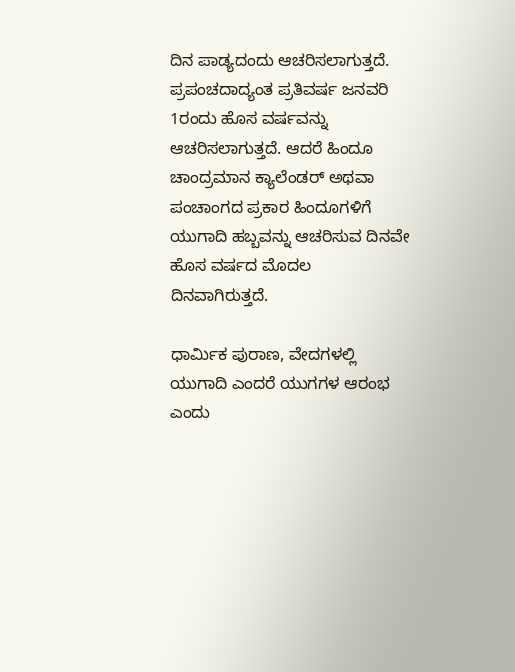ದಿನ ಪಾಡ್ಯದಂದು ಆಚರಿಸಲಾಗುತ್ತದೆ. ಪ್ರಪಂಚದಾದ್ಯಂತ ಪ್ರತಿವರ್ಷ ಜನವರಿ 1ರಂದು ಹೊಸ ವರ್ಷವನ್ನು ಆಚರಿಸಲಾಗುತ್ತದೆ. ಆದರೆ ಹಿಂದೂ ಚಾಂದ್ರಮಾನ ಕ್ಯಾಲೆಂಡರ್ ಅಥವಾ ಪಂಚಾಂಗದ ಪ್ರಕಾರ ಹಿಂದೂಗಳಿಗೆ ಯುಗಾದಿ ಹಬ್ಬವನ್ನು ಆಚರಿಸುವ ದಿನವೇ ಹೊಸ ವರ್ಷದ ಮೊದಲ ದಿನವಾಗಿರುತ್ತದೆ.

ಧಾರ್ಮಿಕ ಪುರಾಣ, ವೇದಗಳಲ್ಲಿ ಯುಗಾದಿ ಎಂದರೆ ಯುಗಗಳ ಆರಂಭ ಎಂದು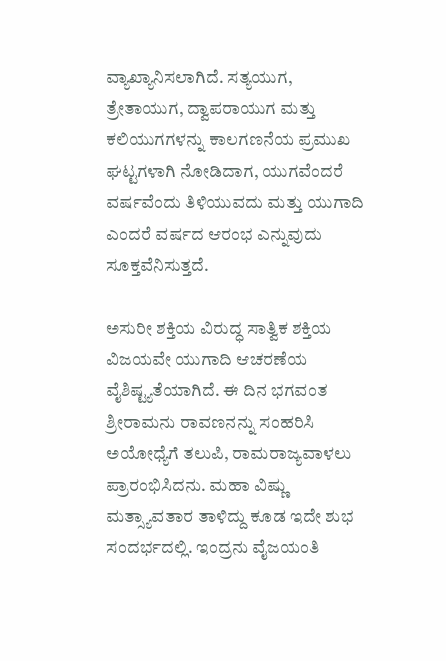ವ್ಯಾಖ್ಯಾನಿಸಲಾಗಿದೆ. ಸತ್ಯಯುಗ, ತ್ರೇತಾಯುಗ, ದ್ವಾಪರಾಯುಗ ಮತ್ತು ಕಲಿಯುಗಗಳನ್ನು ಕಾಲಗಣನೆಯ ಪ್ರಮುಖ ಘಟ್ಟಗಳಾಗಿ ನೋಡಿದಾಗ, ಯುಗವೆಂದರೆ ವರ್ಷವೆಂದು ತಿಳಿಯುವದು ಮತ್ತು ಯುಗಾದಿ ಎಂದರೆ ವರ್ಷದ ಆರಂಭ ಎನ್ನುವುದು ಸೂಕ್ತವೆನಿಸುತ್ತದೆ.

ಅಸುರೀ ಶಕ್ತಿಯ ವಿರುದ್ಧ ಸಾತ್ವಿಕ ಶಕ್ತಿಯ ವಿಜಯವೇ ಯುಗಾದಿ ಆಚರಣೆಯ ವೈಶಿಷ್ಟ್ಯತೆಯಾಗಿದೆ. ಈ ದಿನ ಭಗವಂತ ಶ್ರೀರಾಮನು ರಾವಣನನ್ನು ಸಂಹರಿಸಿ ಅಯೋಧ್ಯೆಗೆ ತಲುಪಿ, ರಾಮರಾಜ್ಯವಾಳಲು ಪ್ರಾರಂಭಿಸಿದನು. ಮಹಾ ವಿಷ್ಣು ಮತ್ಸ್ಯಾವತಾರ ತಾಳಿದ್ದು ಕೂಡ ಇದೇ ಶುಭ ಸಂದರ್ಭದಲ್ಲಿ. ಇಂದ್ರನು ವೈಜಯಂತಿ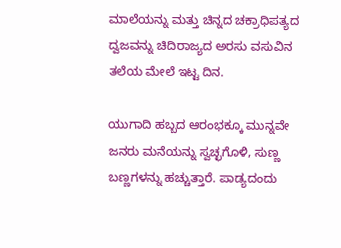ಮಾಲೆಯನ್ನು ಮತ್ತು ಚಿನ್ನದ ಚಕ್ರಾಧಿಪತ್ಯದ ದ್ವಜವನ್ನು ಚಿದಿರಾಜ್ಯದ ಅರಸು ವಸುವಿನ ತಲೆಯ ಮೇಲೆ ಇಟ್ಟ ದಿನ.

ಯುಗಾದಿ ಹಬ್ಬದ ಆರಂಭಕ್ಕೂ ಮುನ್ನವೇ ಜನರು ಮನೆಯನ್ನು ಸ್ವಚ್ಛಗೊಳಿ, ಸುಣ್ಣ ಬಣ್ಣಗಳನ್ನು ಹಚ್ಚುತ್ತಾರೆ. ಪಾಡ್ಯದಂದು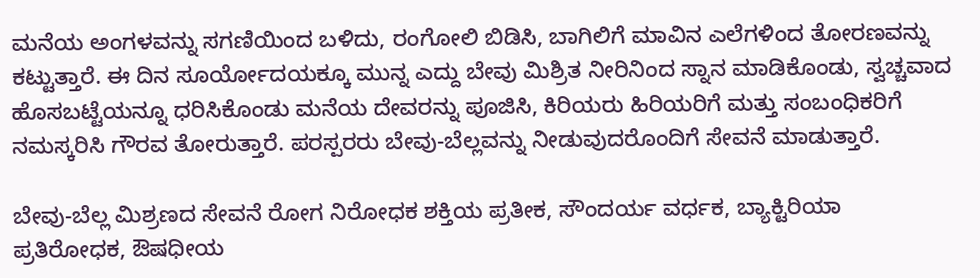ಮನೆಯ ಅಂಗಳವನ್ನು ಸಗಣಿಯಿಂದ ಬಳಿದು, ರಂಗೋಲಿ ಬಿಡಿಸಿ, ಬಾಗಿಲಿಗೆ ಮಾವಿನ ಎಲೆಗಳಿಂದ ತೋರಣವನ್ನು ಕಟ್ಟುತ್ತಾರೆ. ಈ ದಿನ ಸೂರ್ಯೋದಯಕ್ಕೂ ಮುನ್ನ ಎದ್ದು ಬೇವು ಮಿಶ್ರಿತ ನೀರಿನಿಂದ ಸ್ನಾನ ಮಾಡಿಕೊಂಡು, ಸ್ವಚ್ಚವಾದ ಹೊಸಬಟ್ಟೆಯನ್ನೂ ಧರಿಸಿಕೊಂಡು ಮನೆಯ ದೇವರನ್ನು ಪೂಜಿಸಿ, ಕಿರಿಯರು ಹಿರಿಯರಿಗೆ ಮತ್ತು ಸಂಬಂಧಿಕರಿಗೆ ನಮಸ್ಕರಿಸಿ ಗೌರವ ತೋರುತ್ತಾರೆ. ಪರಸ್ಪರರು ಬೇವು-ಬೆಲ್ಲವನ್ನು ನೀಡುವುದರೊಂದಿಗೆ ಸೇವನೆ ಮಾಡುತ್ತಾರೆ.

ಬೇವು-ಬೆಲ್ಲ ಮಿಶ್ರಣದ ಸೇವನೆ ರೋಗ ನಿರೋಧಕ ಶಕ್ತಿಯ ಪ್ರತೀಕ, ಸೌಂದರ್ಯ ವರ್ಧಕ, ಬ್ಯಾಕ್ಟಿರಿಯಾ ಪ್ರತಿರೋಧಕ, ಔಷಧೀಯ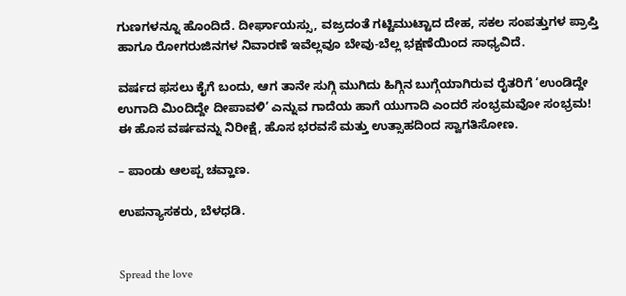ಗುಣಗಳನ್ನೂ ಹೊಂದಿದೆ. ದೀರ್ಘಾಯಸ್ಸು, ವಜ್ರದಂತೆ ಗಟ್ಟಿಮುಟ್ಟಾದ ದೇಹ, ಸಕಲ ಸಂಪತ್ತುಗಳ ಪ್ರಾಪ್ತಿ ಹಾಗೂ ರೋಗರುಜಿನಗಳ ನಿವಾರಣೆ ಇವೆಲ್ಲವೂ ಬೇವು-ಬೆಲ್ಲ ಭಕ್ಷಣೆಯಿಂದ ಸಾಧ್ಯವಿದೆ.

ವರ್ಷದ ಫಸಲು ಕೈಗೆ ಬಂದು, ಆಗ ತಾನೇ ಸುಗ್ಗಿ ಮುಗಿದು ಹಿಗ್ಗಿನ ಬುಗ್ಗೆಯಾಗಿರುವ ರೈತರಿಗೆ ‘ಉಂಡಿದ್ದೇ ಉಗಾದಿ ಮಿಂದಿದ್ದೇ ದೀಪಾವಳಿ’ ಎನ್ನುವ ಗಾದೆಯ ಹಾಗೆ ಯುಗಾದಿ ಎಂದರೆ ಸಂಭ್ರಮವೋ ಸಂಭ್ರಮ! ಈ ಹೊಸ ವರ್ಷವನ್ನು ನಿರೀಕ್ಷೆ, ಹೊಸ ಭರವಸೆ ಮತ್ತು ಉತ್ಸಾಹದಿಂದ ಸ್ವಾಗತಿಸೋಣ.

– ಪಾಂಡು ಆಲಪ್ಪ ಚವ್ಹಾಣ.

ಉಪನ್ಯಾಸಕರು, ಬೆಳಧಡಿ.


Spread the love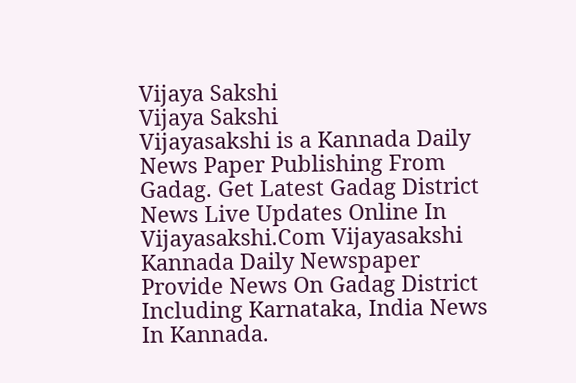Vijaya Sakshi
Vijaya Sakshi
Vijayasakshi is a Kannada Daily News Paper Publishing From Gadag. Get Latest Gadag District News Live Updates Online In Vijayasakshi.Com Vijayasakshi Kannada Daily Newspaper Provide News On Gadag District Including Karnataka, India News In Kannada.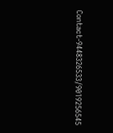Contact-9448326533/9019256545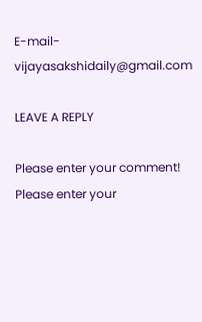E-mail-vijayasakshidaily@gmail.com

LEAVE A REPLY

Please enter your comment!
Please enter your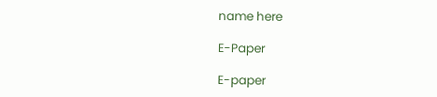name here

E-Paper

E-paper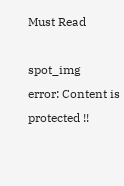Must Read

spot_img
error: Content is protected !!